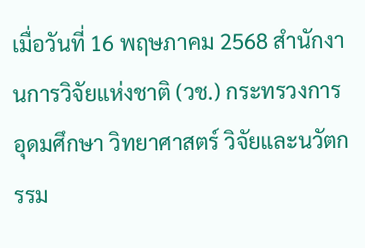เมื่อวันที่ 16 พฤษภาคม 2568 สำนักงานการวิจัยแห่งชาติ (วช.) กระทรวงการอุดมศึกษา วิทยาศาสตร์ วิจัยและนวัตกรรม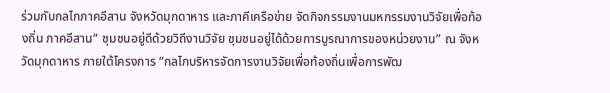ร่วมกับกลไกภาคอีสาน จังหวัดมุกดาหาร และภาคีเครือข่าย จัดกิจกรรมงานมหกรรมงานวิจัยเพื่อท้องถิ่น ภาคอีสาน“ ชุมชนอยู่ดีด้วยวิถีงานวิจัย ชุมชนอยู่ได้ด้วยการบูรณาการของหน่วยงาน” ณ จังหวัดมุกดาหาร ภายใต้โครงการ “กลไกบริหารจัดการงานวิจัยเพื่อท้องถิ่นเพื่อการพัฒ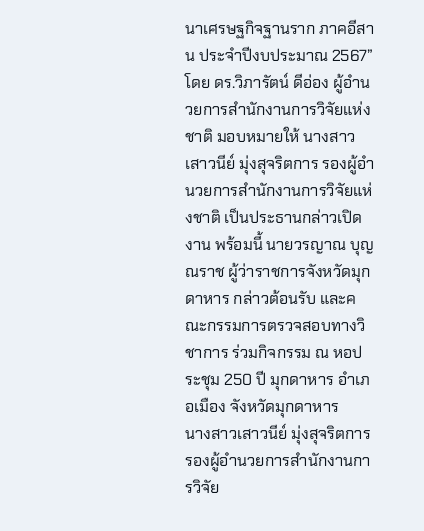นาเศรษฐกิจฐานราก ภาคอีสาน ประจำปีงบประมาณ 2567” โดย ดร.วิภารัตน์ ดีอ่อง ผู้อำนวยการสำนักงานการวิจัยแห่งชาติ มอบหมายให้ นางสาวเสาวนีย์ มุ่งสุจริตการ รองผู้อำนวยการสำนักงานการวิจัยแห่งชาติ เป็นประธานกล่าวเปิดงาน พร้อมนี้ นายวรญาณ บุญณราช ผู้ว่าราชการจังหวัดมุกดาหาร กล่าวต้อนรับ และคณะกรรมการตรวจสอบทางวิชาการ ร่วมกิจกรรม ณ หอประชุม 250 ปี มุกดาหาร อำเภอเมือง จังหวัดมุกดาหาร
นางสาวเสาวนีย์ มุ่งสุจริตการ รองผู้อำนวยการสำนักงานการวิจัย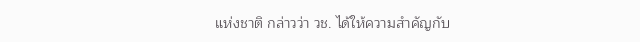แห่งชาติ กล่าวว่า วช. ได้ให้ความสำคัญกับ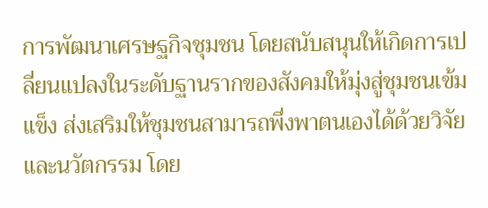การพัฒนาเศรษฐกิจชุมชน โดยสนับสนุนให้เกิดการเปลี่ยนแปลงในระดับฐานรากของสังคมให้มุ่งสู่ชุมชนเข้มแข็ง ส่งเสริมให้ชุมชนสามารถพึ่งพาตนเองได้ด้วยวิจัยและนวัตกรรม โดย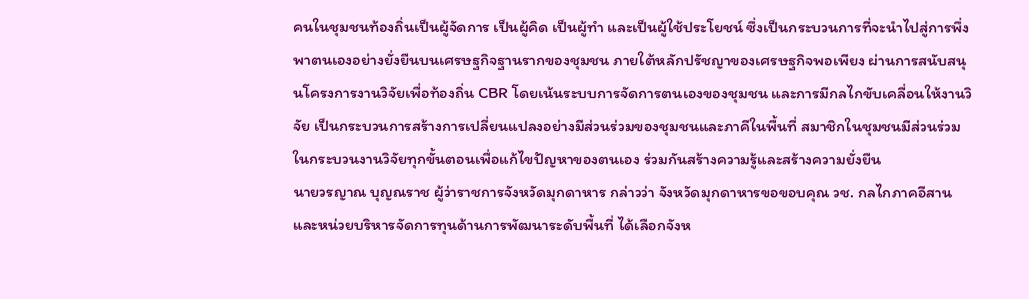คนในชุมชนท้องถิ่นเป็นผู้จัดการ เป็นผู้คิด เป็นผู้ทำ และเป็นผู้ใช้ประโยชน์ ซึ่งเป็นกระบวนการที่จะนำไปสู่การพึ่งพาตนเองอย่างยั่งยืนบนเศรษฐกิจฐานรากของชุมชน ภายใต้หลักปรัชญาของเศรษฐกิจพอเพียง ผ่านการสนับสนุนโครงการงานวิจัยเพื่อท้องถิ่น CBR โดยเน้นระบบการจัดการตนเองของชุมชน และการมีกลไกขับเคลื่อนให้งานวิจัย เป็นกระบวนการสร้างการเปลี่ยนแปลงอย่างมีส่วนร่วมของชุมชนและภาคีในพื้นที่ สมาชิกในชุมชนมีส่วนร่วมในกระบวนงานวิจัยทุกขั้นตอนเพื่อแก้ไขปัญหาของตนเอง ร่วมกันสร้างความรู้และสร้างความยั่งยืน
นายวรญาณ บุญณราช ผู้ว่าราชการจังหวัดมุกดาหาร กล่าวว่า จังหวัดมุกดาหารขอขอบคุณ วช. กลไกภาคอีสาน และหน่วยบริหารจัดการทุนด้านการพัฒนาระดับพื้นที่ ได้เลือกจังห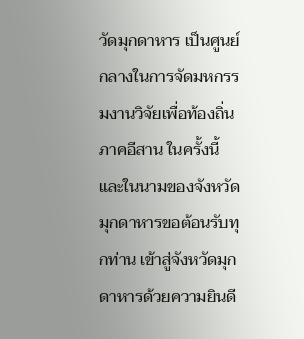วัดมุกดาหาร เป็นศูนย์กลางในการจัดมหกรรมงานวิจัยเพื่อท้องถิ่น ภาคอีสาน ในครั้งนี้ และในนามของจังหวัดมุกดาหารขอต้อนรับทุกท่าน เข้าสู่จังหวัดมุกดาหารด้วยความยินดี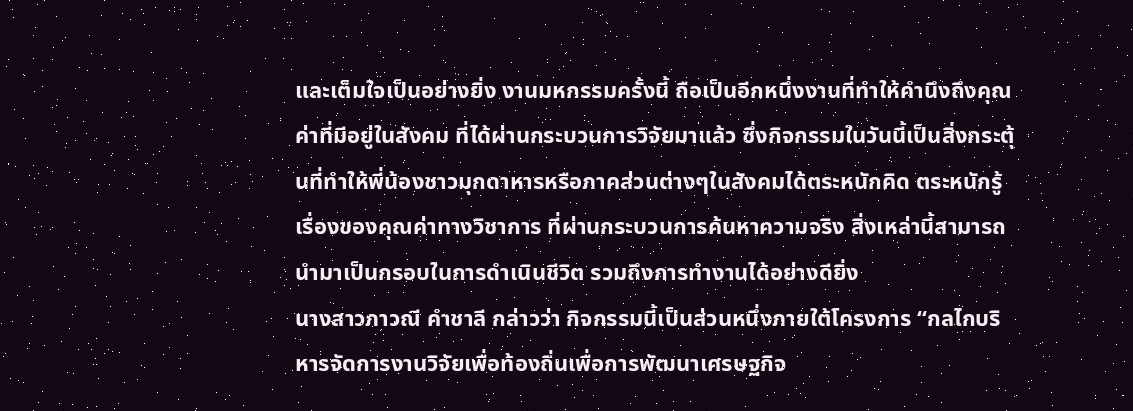และเต็มใจเป็นอย่างยิ่ง งานมหกรรมครั้งนี้ ถือเป็นอีกหนึ่งงานที่ทำให้คำนึงถึงคุณค่าที่มีอยู่ในสังคม ที่ได้ผ่านกระบวนการวิจัยมาแล้ว ซึ่งกิจกรรมในวันนี้เป็นสิ่งกระตุ้นที่ทำให้พี่น้องชาวมุกดาหารหรือภาคส่วนต่างๆในสังคมได้ตระหนักคิด ตระหนักรู้ เรื่องของคุณค่าทางวิชาการ ที่ผ่านกระบวนการค้นหาความจริง สิ่งเหล่านี้สามารถนำมาเป็นกรอบในการดำเนินชีวิต รวมถึงการทำงานได้อย่างดียิ่ง
นางสาวภาวณี คำชาลี กล่าวว่า กิจกรรมนี้เป็นส่วนหนึ่งภายใต้โครงการ “กลไกบริหารจัดการงานวิจัยเพื่อท้องถิ่นเพื่อการพัฒนาเศรษฐกิจ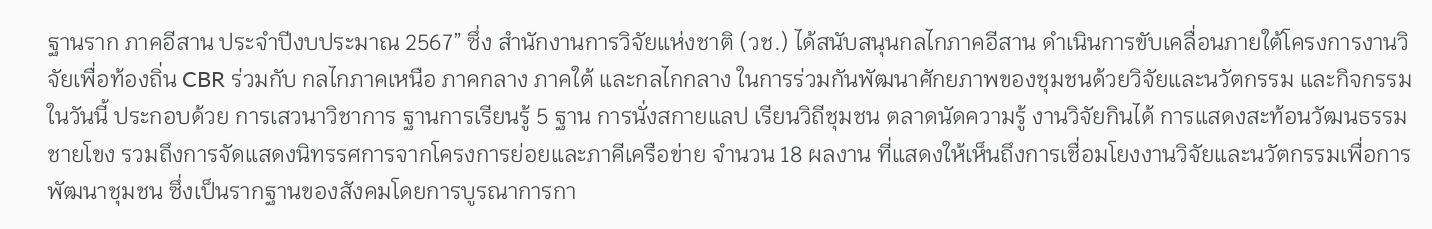ฐานราก ภาคอีสาน ประจำปีงบประมาณ 2567” ซึ่ง สำนักงานการวิจัยแห่งชาติ (วช.) ได้สนับสนุนกลไกภาคอีสาน ดำเนินการขับเคลื่อนภายใต้โครงการงานวิจัยเพื่อท้องถิ่น CBR ร่วมกับ กลไกภาคเหนือ ภาคกลาง ภาคใต้ และกลไกกลาง ในการร่วมกันพัฒนาศักยภาพของชุมชนด้วยวิจัยและนวัตกรรม และกิจกรรมในวันนี้ ประกอบด้วย การเสวนาวิชาการ ฐานการเรียนรู้ 5 ฐาน การนั่งสกายแลป เรียนวิถีชุมชน ตลาดนัดความรู้ งานวิจัยกินได้ การแสดงสะท้อนวัฒนธรรมชายโขง รวมถึงการจัดแสดงนิทรรศการจากโครงการย่อยและภาคีเครือข่าย จำนวน 18 ผลงาน ที่แสดงให้เห็นถึงการเชื่อมโยงงานวิจัยและนวัตกรรมเพื่อการพัฒนาชุมชน ซึ่งเป็นรากฐานของสังคมโดยการบูรณาการกา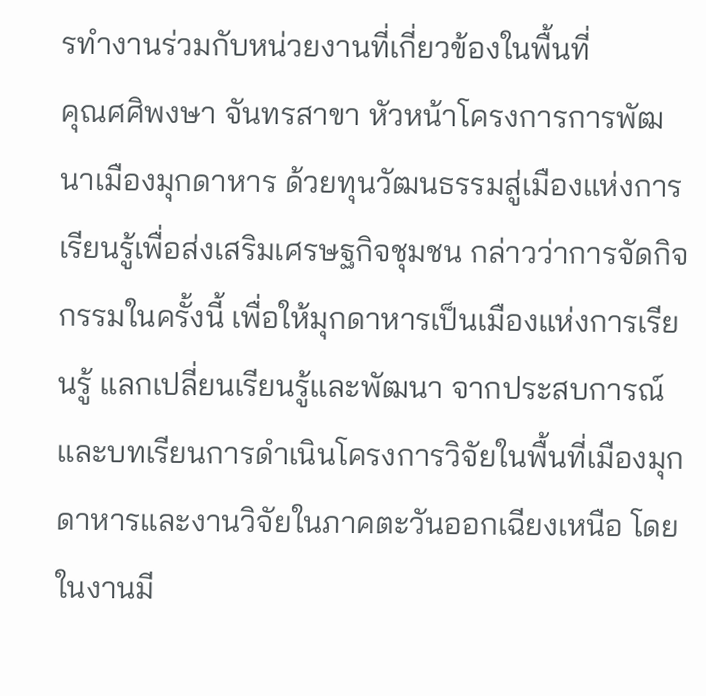รทำงานร่วมกับหน่วยงานที่เกี่ยวข้องในพื้นที่
คุณศศิพงษา จันทรสาขา หัวหน้าโครงการการพัฒนาเมืองมุกดาหาร ด้วยทุนวัฒนธรรมสู่เมืองแห่งการเรียนรู้เพื่อส่งเสริมเศรษฐกิจชุมชน กล่าวว่าการจัดกิจกรรมในครั้งนี้ เพื่อให้มุกดาหารเป็นเมืองแห่งการเรียนรู้ แลกเปลี่ยนเรียนรู้และพัฒนา จากประสบการณ์และบทเรียนการดำเนินโครงการวิจัยในพื้นที่เมืองมุกดาหารและงานวิจัยในภาคตะวันออกเฉียงเหนือ โดยในงานมี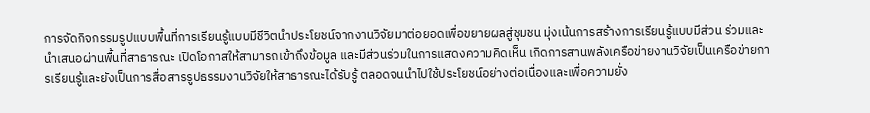การจัดกิจกรรมรูปแบบพื้นที่การเรียนรู้แบบมีชีวิตนำประโยชน์จากงานวิจัยมาต่อยอดเพื่อขยายผลสู่ชุมชน มุ่งเน้นการสร้างการเรียนรู้แบบมีส่วน ร่วมและนำเสนอผ่านพื้นที่สาธารณะ เปิดโอกาสให้สามารถเข้าถึงข้อมูล และมีส่วนร่วมในการแสดงความคิดเห็น เกิดการสานพลังเครือข่ายงานวิจัยเป็นเครือข่ายการเรียนรู้และยังเป็นการสื่อสารรูปธรรมงานวิจัยให้สาธารณะได้รับรู้ ตลอดจนนำไปใช้ประโยชน์อย่างต่อเนื่องและเพื่อความยั่ง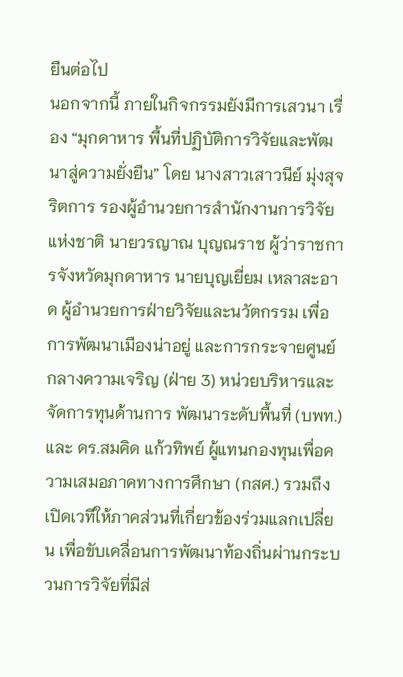ยืนต่อไป
นอกจากนี้ ภายในกิจกรรมยังมีการเสวนา เรื่อง “มุกดาหาร พื้นที่ปฏิบัติการวิจัยและพัฒนาสู่ความยั่งยืน” โดย นางสาวเสาวนีย์ มุ่งสุจริตการ รองผู้อำนวยการสำนักงานการวิจัยแห่งชาติ นายวรญาณ บุญณราช ผู้ว่าราชการจังหวัดมุกดาหาร นายบุญเยี่ยม เหลาสะอาด ผู้อำนวยการฝ่ายวิจัยและนวัตกรรม เพื่อการพัฒนาเมืองน่าอยู่ และการกระจายศูนย์กลางความเจริญ (ฝ่าย 3) หน่วยบริหารและจัดการทุนด้านการ พัฒนาระดับพื้นที่ (บพท.) และ ดร.สมคิด แก้วทิพย์ ผู้แทนกองทุนเพื่อความเสมอภาคทางการศึกษา (กสศ.) รวมถึงเปิดเวทีให้ภาคส่วนที่เกี่ยวข้องร่วมแลกเปลี่ยน เพื่อขับเคลื่อนการพัฒนาท้องถิ่นผ่านกระบวนการวิจัยที่มีส่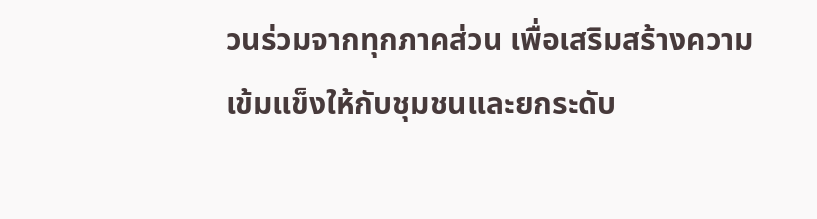วนร่วมจากทุกภาคส่วน เพื่อเสริมสร้างความเข้มแข็งให้กับชุมชนและยกระดับ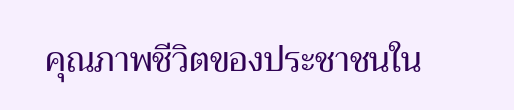คุณภาพชีวิตของประชาชนใน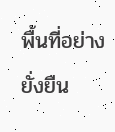พื้นที่อย่างยั่งยืน